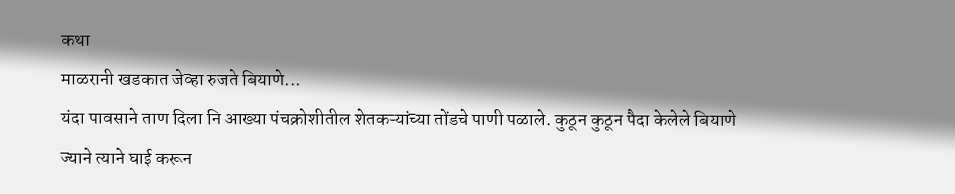कथा
माळरानी खडकात जेव्हा रुजते बियाणे...
यंदा पावसाने ताण दिला नि आख्या पंचक्रोशीतील शेतकऱ्यांच्या तोंडचे पाणी पळाले. कुठून कुठून पैदा केलेले बियाणे ज्याने त्याने घाई करून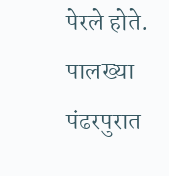पेरले होते. पालख्या पंढरपुरात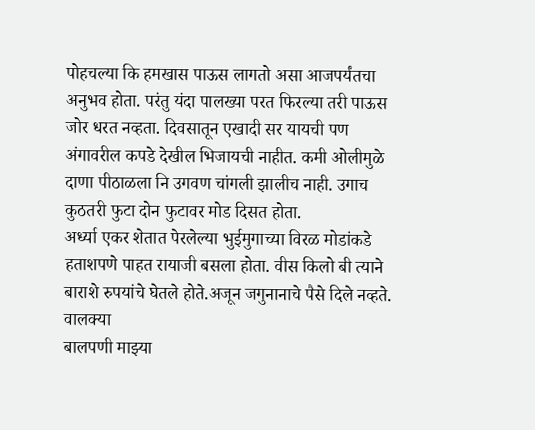पोहचल्या कि हमखास पाऊस लागतो असा आजपर्यंतचा अनुभव होता. परंतु यंदा पालख्या परत फिरल्या तरी पाऊस जोर धरत नव्हता. दिवसातून एखादी सर यायची पण अंगावरील कपडे देखील भिजायची नाहीत. कमी ओलीमुळे दाणा पीठाळला नि उगवण चांगली झालीच नाही. उगाच कुठतरी फुटा दोन फुटावर मोड दिसत होता.
अर्ध्या एकर शेतात पेरलेल्या भुईमुगाच्या विरळ मोडांकडे हताशपणे पाहत रायाजी बसला होता. वीस किलो बी त्याने बाराशे रुपयांचे घेतले होते.अजून जगुनानाचे पैसे दिले नव्हते.
वालक्या
बालपणी माझ्या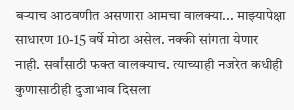बऱ्याच आठवणीत असणारा आमचा वालक्या... माझ्यापेक्षा साधारण 10-15 वर्षे मोठा असेल. नक्की सांगता येणार नाही. सर्वांसाठी फक्त वालक्याच. त्याच्याही नजरेत कधीही कुणासाठीही दुजाभाव दिसला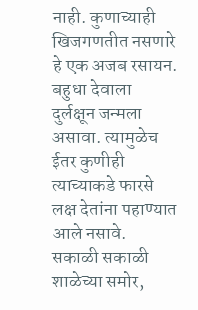नाही. कुणाच्याही खिजगणतीत नसणारे हे एक अजब रसायन. बहुधा देवाला दुर्लक्षून जन्मला असावा. त्यामुळेच ईतर कुणीही त्याच्याकडे फारसे लक्ष देतांना पहाण्यात आले नसावे.
सकाळी सकाळी शाळेच्या समोर,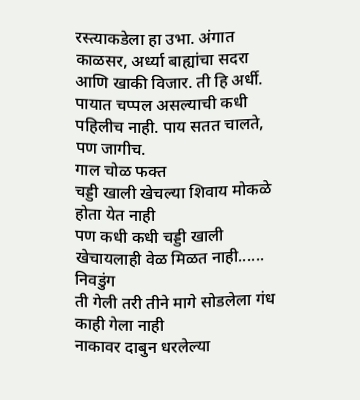रस्त्याकडेला हा उभा. अंगात काळसर, अर्ध्या बाह्यांचा सदरा आणि खाकी विजार. ती हि अर्धी. पायात चप्पल असल्याची कधी पहिलीच नाही. पाय सतत चालते, पण जागीच.
गाल चोळ फक्त
चड्डी खाली खेचल्या शिवाय मोकळे होता येत नाही
पण कधी कधी चड्डी खाली खेचायलाही वेळ मिळत नाही...... निवडुंग
ती गेली तरी तीने मागे सोडलेला गंध काही गेला नाही
नाकावर दाबुन धरलेल्या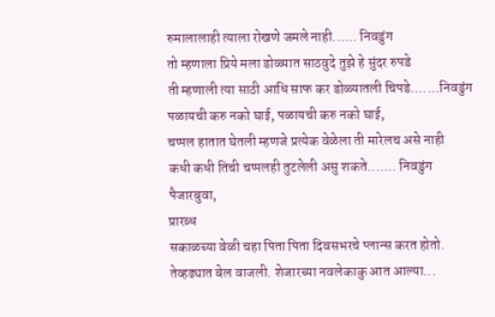रुमालालाही त्याला रोखणे जमले नाही...... निवडुंग
तो म्हणाला प्रिये मला डोळ्यात साठवुदे तुझे हे सुंदर रुपडे
ती म्हणाली त्या साठी आधि साफ कर डोळ्यातली चिपडे.......निवडुंग
पळायची करु नको घाई, पळायची करु नको घाई,
चप्पल हातात घेतली म्हणजे प्रत्येक वेळेला ती मारेलच असे नाही
कधी कधी तिची चप्पलही तुटलेली असु शकते....... निवडुंग
पैजारबुवा,
प्रारब्ध
सकाळच्या वेळी चहा पिता पिता दिवसभरचे प्लान्स करत होतो. तेव्हढ्यात बेल वाजली. शेजारच्या नवलेकाकु आत आल्या...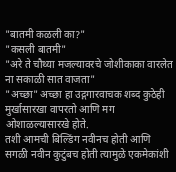"बातमी कळली का?"
"कसली बातमी"
"अरे ते चौथ्या मजल्यावरचे जोशीकाका वारलेत ना सकाळी सात वाजता"
"अच्छा" अच्छा हा उद्गगारवाचक शब्द कुठेही मुर्खासारखा वापरतो आणि मग ओशाळल्यासारखे होते.
तशी आमची बिल्डिंग नवीनच होती आणि सगळी नवीन कुटुंबच होती त्यामुळे एकमेकांशी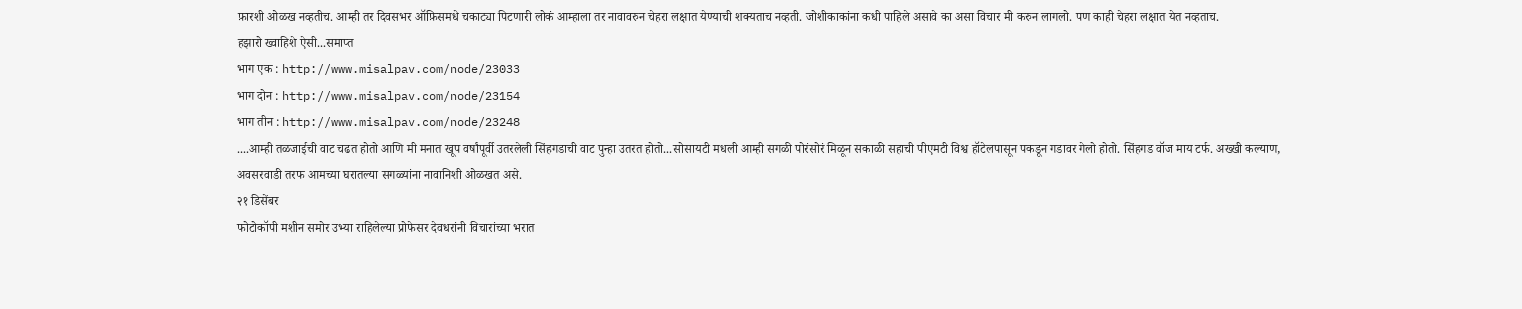फ़ारशी ओळख नव्हतीच. आम्ही तर दिवसभर ऑफ़िसमधे चकाट्या पिटणारी लोकं आम्हाला तर नावावरुन चेहरा लक्षात येण्याची शक्यताच नव्हती. जोशीकाकांना कधी पाहिले असावे का असा विचार मी करुन लागलो. पण काही चेहरा लक्षात येत नव्हताच.
हझारो ख्वाहिशे ऐसी...समाप्त
भाग एक : http://www.misalpav.com/node/23033
भाग दोन : http://www.misalpav.com/node/23154
भाग तीन : http://www.misalpav.com/node/23248
....आम्ही तळजाईची वाट चढत होतो आणि मी मनात खूप वर्षांपूर्वी उतरलेली सिंहगडाची वाट पुन्हा उतरत होतो...सोसायटी मधली आम्ही सगळी पोरंसोरं मिळून सकाळी सहाची पीएमटी विश्व हॉटेलपासून पकडून गडावर गेलो होतो. सिंहगड वॉज माय टर्फ. अख्खी कल्याण, अवसरवाडी तरफ आमच्या घरातल्या सगळ्यांना नावानिशी ओळखत असे.
२१ डिसेंबर
फोटोकॉपी मशीन समोर उभ्या राहिलेल्या प्रोफेसर देवधरांनी विचारांच्या भरात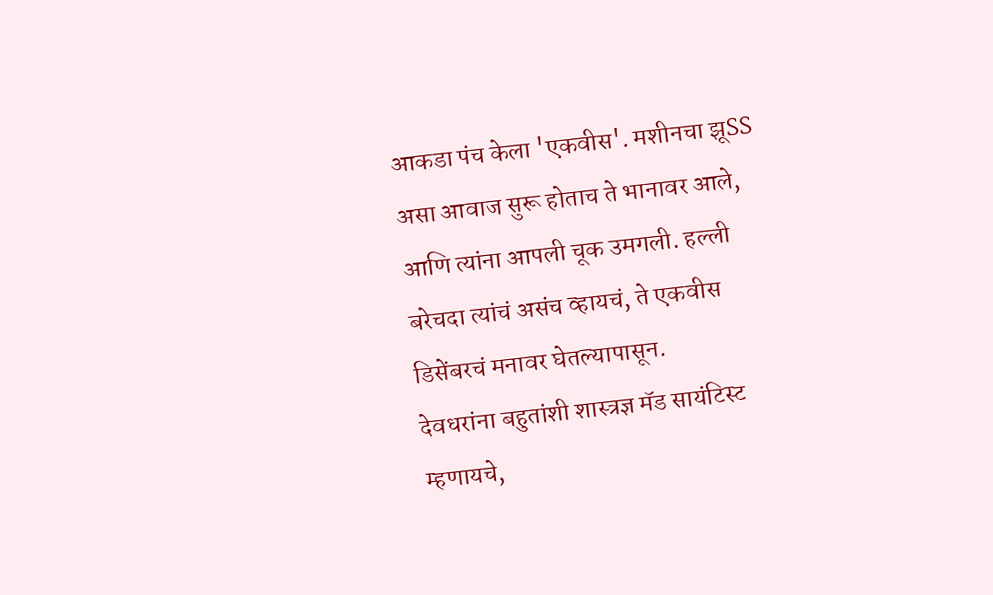आकडा पंच केला 'एकवीस'. मशीनचा झूSS असा आवाज सुरू होताच ते भानावर आले, आणि त्यांना आपली चूक उमगली. हल्ली बरेचदा त्यांचं असंच व्हायचं, ते एकवीस डिसेंबरचं मनावर घेतल्यापासून.
देवधरांना बहुतांशी शास्त्रज्ञ मॅड सायंटिस्ट म्हणायचे,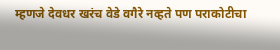म्हणजे देवधर खरंच वेडे वगैरे नव्हते पण पराकोटीचा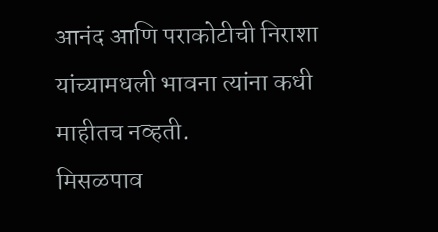आनंद आणि पराकोटीची निराशा यांच्यामधली भावना त्यांना कधी माहीतच नव्हती.
मिसळपाव